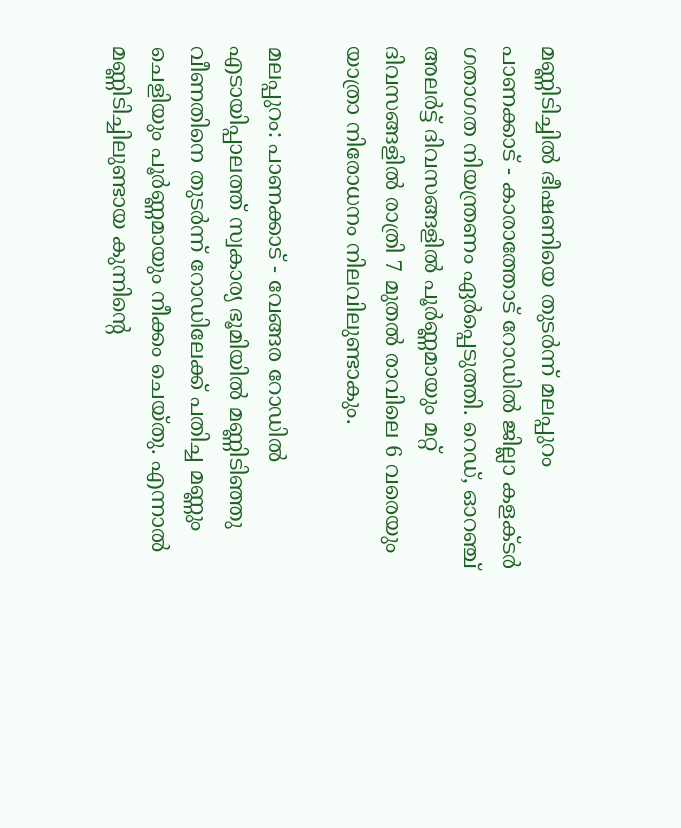മണ്ണിടിച്ചില്‍ ഭീഷണിയെ തുടര്‍ന്ന് മലപ്പുറം പാണക്കാട് - കാരാത്തോട് റോഡില്‍ ജില്ലാ കളക്ടര്‍ ഗതാഗത നിയന്ത്രണം ഏര്‍പ്പെടുത്തി. റെഡ്, ഓറഞ്ച് അലര്‍ട്ട് ദിവസങ്ങളില്‍ പൂര്‍ണ്ണമായും മറ്റ് ദിവസങ്ങളില്‍ രാത്രി 7 മുതല്‍ രാവിലെ 6 വരെയും യാത്രാ നിരോധനം നിലവിലുണ്ടാകും.

മലപ്പുറം: പാണക്കാട് - വേങ്ങര റോഡില്‍ എടായിപ്പാലത്ത് സ്വകാര്യ ഭൂമിയില്‍ മണ്ണിടിഞ്ഞു വീണതിനെ തുടര്‍ന്ന് റോഡിലേക്ക് പതിച്ച മണ്ണും ചെളിയും പൂര്‍ണ്ണമായും നീക്കം ചെയ്തു. എന്നാല്‍ മണ്ണിടിച്ചിലുണ്ടായ കുന്നിന്റെ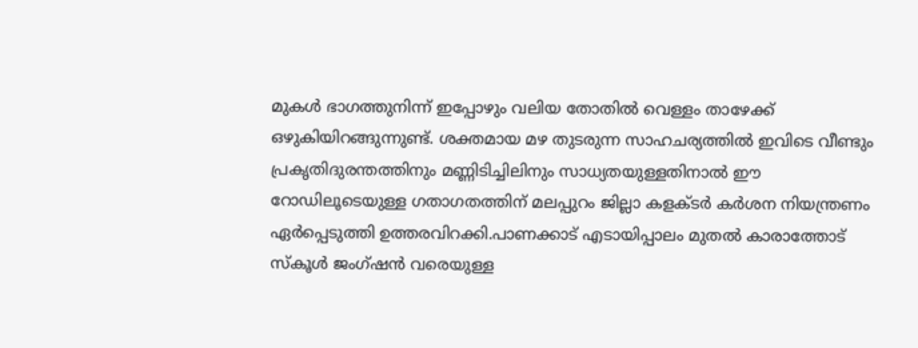മുകള്‍ ഭാഗത്തുനിന്ന് ഇപ്പോഴും വലിയ തോതില്‍ വെള്ളം താഴേക്ക് ഒഴുകിയിറങ്ങുന്നുണ്ട്. ശക്തമായ മഴ തുടരുന്ന സാഹചര്യത്തില്‍ ഇവിടെ വീണ്ടും പ്രകൃതിദുരന്തത്തിനും മണ്ണിടിച്ചിലിനും സാധ്യതയുള്ളതിനാല്‍ ഈ റോഡിലൂടെയുള്ള ഗതാഗതത്തിന് മലപ്പുറം ജില്ലാ കളക്ടര്‍ കര്‍ശന നിയന്ത്രണം ഏര്‍പ്പെടുത്തി ഉത്തരവിറക്കി.പാണക്കാട് എടായിപ്പാലം മുതല്‍ കാരാത്തോട് സ്‌കൂള്‍ ജംഗ്ഷന്‍ വരെയുള്ള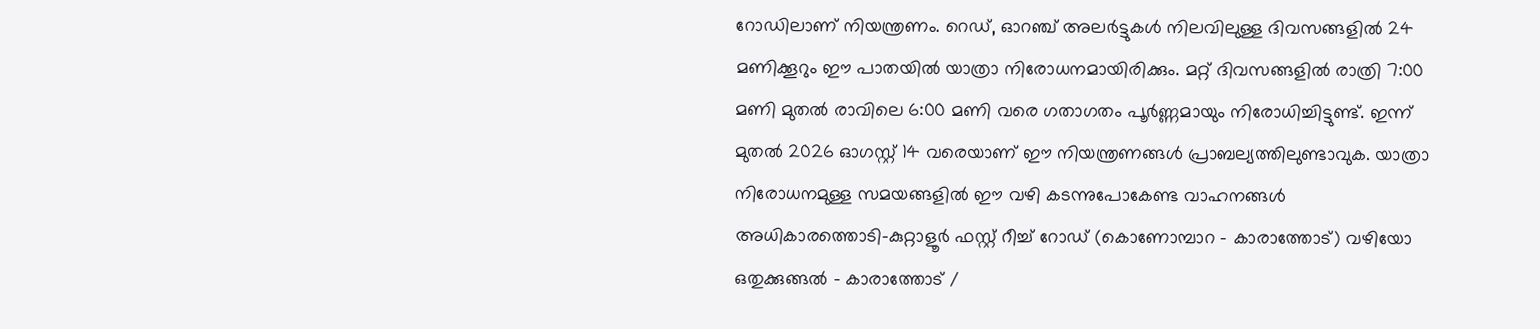റോഡിലാണ് നിയന്ത്രണം. റെഡ്, ഓറഞ്ച് അലര്‍ട്ടുകള്‍ നിലവിലുള്ള ദിവസങ്ങളില്‍ 24 മണിക്കൂറും ഈ പാതയില്‍ യാത്രാ നിരോധനമായിരിക്കും. മറ്റ് ദിവസങ്ങളില്‍ രാത്രി 7:00 മണി മുതല്‍ രാവിലെ 6:00 മണി വരെ ഗതാഗതം പൂര്‍ണ്ണമായും നിരോധിച്ചിട്ടുണ്ട്. ഇന്ന് മുതല്‍ 2026 ഓഗസ്റ്റ് 14 വരെയാണ് ഈ നിയന്ത്രണങ്ങള്‍ പ്രാബല്യത്തിലുണ്ടാവുക. യാത്രാ നിരോധനമുള്ള സമയങ്ങളില്‍ ഈ വഴി കടന്നുപോകേണ്ട വാഹനങ്ങള്‍ അധികാരത്തൊടി-കുറ്റാളൂര്‍ ഫസ്റ്റ് റീച്ച് റോഡ് (കൊണോമ്പാറ - കാരാത്തോട്) വഴിയോ ഒതുക്കുങ്ങല്‍ - കാരാത്തോട് /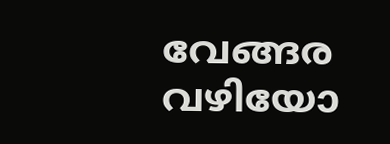വേങ്ങര വഴിയോ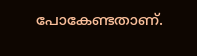പോകേണ്ടതാണ്.